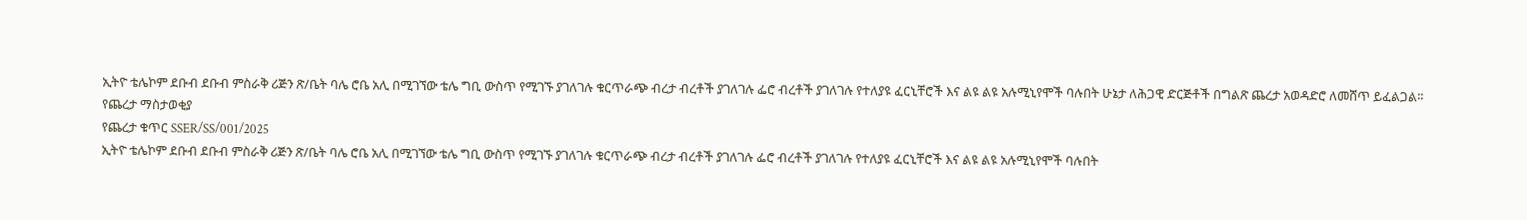ኢትዮ ቴሌኮም ደቡብ ደቡብ ምስራቅ ሪጅን ጽ/ቤት ባሌ ሮቤ አሊ በሚገኘው ቴሌ ግቢ ውስጥ የሚገኙ ያገለገሉ ቁርጥራጭ ብረታ ብረቶች ያገለገሉ ፌሮ ብረቶች ያገለገሉ የተለያዩ ፈርኒቸሮች እና ልዩ ልዩ አሉሚኒየሞች ባሉበት ሁኔታ ለሕጋዊ ድርጅቶች በግልጽ ጨረታ አወዳድሮ ለመሸጥ ይፈልጋል፡፡
የጨረታ ማስታወቂያ
የጨረታ ቁጥር SSER/SS/001/2025
ኢትዮ ቴሌኮም ደቡብ ደቡብ ምስራቅ ሪጅን ጽ/ቤት ባሌ ሮቤ አሊ በሚገኘው ቴሌ ግቢ ውስጥ የሚገኙ ያገለገሉ ቁርጥራጭ ብረታ ብረቶች ያገለገሉ ፌሮ ብረቶች ያገለገሉ የተለያዩ ፈርኒቸሮች እና ልዩ ልዩ አሉሚኒየሞች ባሉበት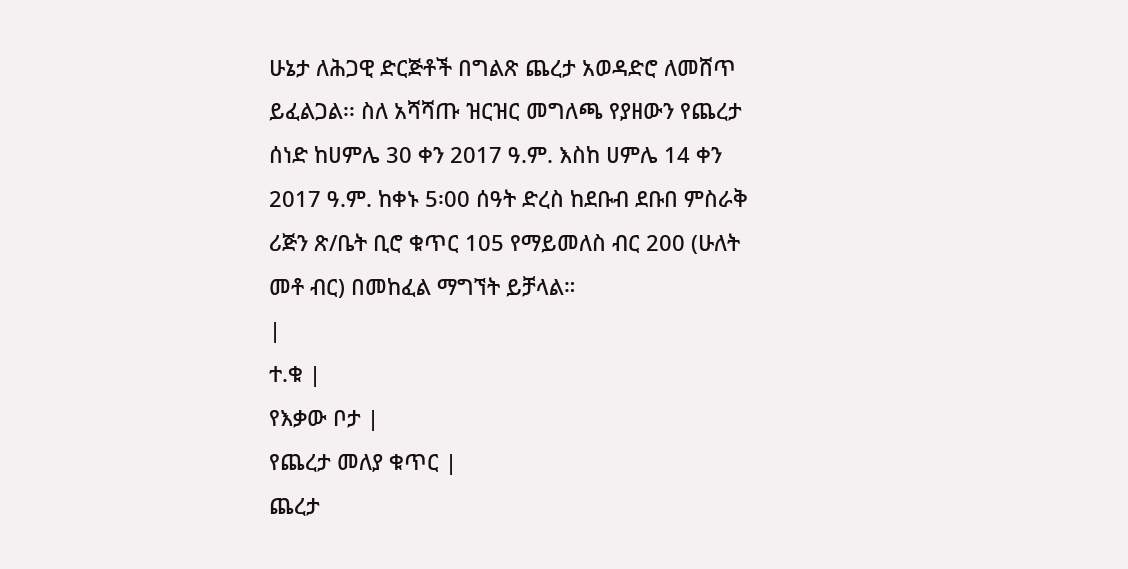ሁኔታ ለሕጋዊ ድርጅቶች በግልጽ ጨረታ አወዳድሮ ለመሸጥ ይፈልጋል፡፡ ስለ አሻሻጡ ዝርዝር መግለጫ የያዘውን የጨረታ ሰነድ ከሀምሌ 30 ቀን 2017 ዓ.ም. እስከ ሀምሌ 14 ቀን 2017 ዓ.ም. ከቀኑ 5፡00 ሰዓት ድረስ ከደቡብ ደቡበ ምስራቅ ሪጅን ጽ/ቤት ቢሮ ቁጥር 105 የማይመለስ ብር 200 (ሁለት መቶ ብር) በመከፈል ማግኘት ይቻላል።
|
ተ.ቁ |
የእቃው ቦታ |
የጨረታ መለያ ቁጥር |
ጨረታ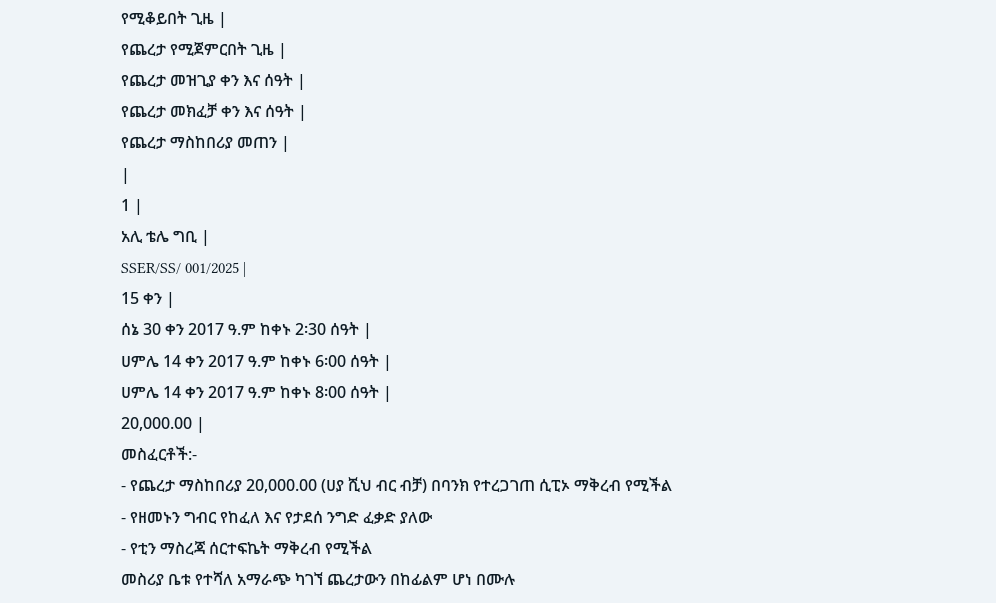የሚቆይበት ጊዜ |
የጨረታ የሚጀምርበት ጊዜ |
የጨረታ መዝጊያ ቀን እና ሰዓት |
የጨረታ መክፈቻ ቀን እና ሰዓት |
የጨረታ ማስከበሪያ መጠን |
|
1 |
አሊ ቴሌ ግቢ |
SSER/SS/ 001/2025 |
15 ቀን |
ሰኔ 30 ቀን 2017 ዓ.ም ከቀኑ 2፡30 ሰዓት |
ሀምሌ 14 ቀን 2017 ዓ.ም ከቀኑ 6፡00 ሰዓት |
ሀምሌ 14 ቀን 2017 ዓ.ም ከቀኑ 8፡00 ሰዓት |
20,000.00 |
መስፈርቶች:-
- የጨረታ ማስከበሪያ 20,000.00 (ሀያ ሺህ ብር ብቻ) በባንክ የተረጋገጠ ሲፒኦ ማቅረብ የሚችል
- የዘመኑን ግብር የከፈለ እና የታደሰ ንግድ ፈቃድ ያለው
- የቲን ማስረጃ ሰርተፍኬት ማቅረብ የሚችል
መስሪያ ቤቱ የተሻለ አማራጭ ካገኘ ጨረታውን በከፊልም ሆነ በሙሉ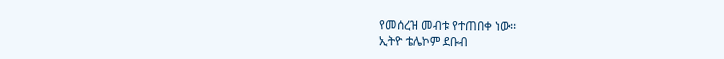የመሰረዝ መብቱ የተጠበቀ ነው፡፡
ኢትዮ ቴሌኮም ደቡብ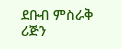ደቡብ ምስራቅ ሪጅን